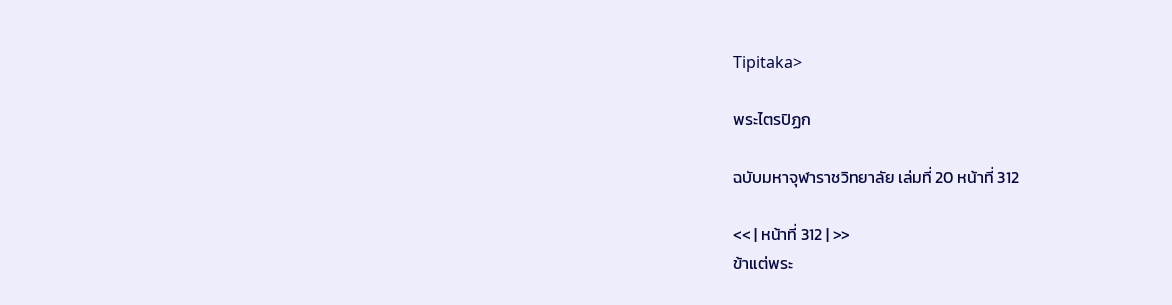Tipitaka>

พระไตรปิฏก

ฉบับมหาจุฬาราชวิทยาลัย เล่มที่ 20 หน้าที่ 312

<< | หน้าที่ 312 | >>
ข้าแต่พระ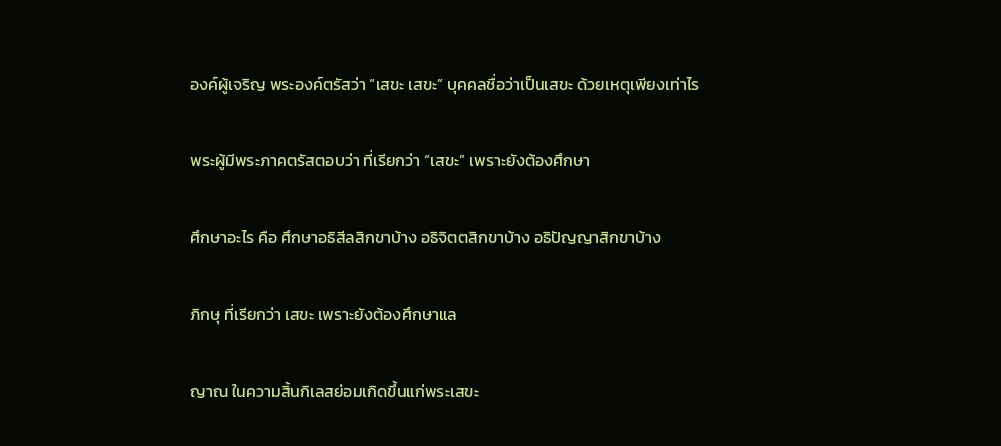องค์ผู้เจริญ พระองค์ตรัสว่า “เสขะ เสขะ” บุคคลชื่อว่าเป็นเสขะ ด้วยเหตุเพียงเท่าไร

พระผู้มีพระภาคตรัสตอบว่า ที่เรียกว่า “เสขะ” เพราะยังต้องศึกษา

ศึกษาอะไร คือ ศึกษาอธิสีลสิกขาบ้าง อธิจิตตสิกขาบ้าง อธิปัญญาสิกขาบ้าง

ภิกษุ ที่เรียกว่า เสขะ เพราะยังต้องศึกษาแล

ญาณ ในความสิ้นกิเลสย่อมเกิดขึ้นแก่พระเสขะ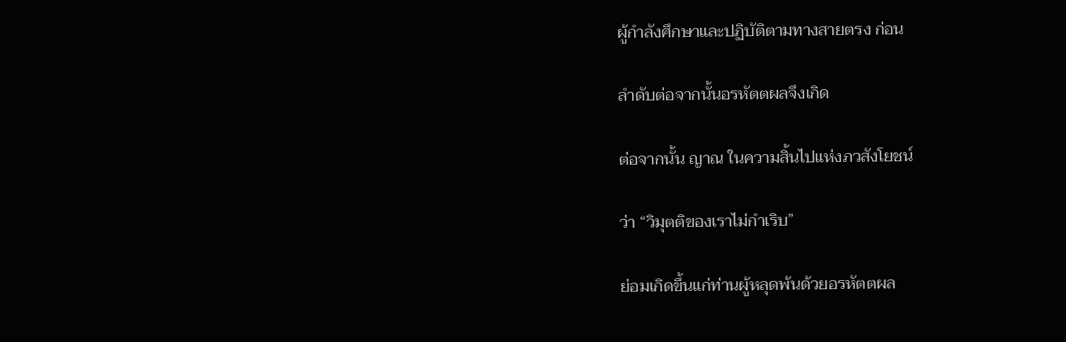ผู้กำลังศึกษาและปฏิบัติตามทางสายตรง ก่อน

ลำดับต่อจากนั้นอรหัตตผลจึงเกิด

ต่อจากนั้น ญาณ ในความสิ้นไปแห่งภวสังโยชน์

ว่า “วิมุตติของเราไม่กำเริบ”

ย่อมเกิดขึ้นแก่ท่านผู้หลุดพ้นด้วยอรหัตตผล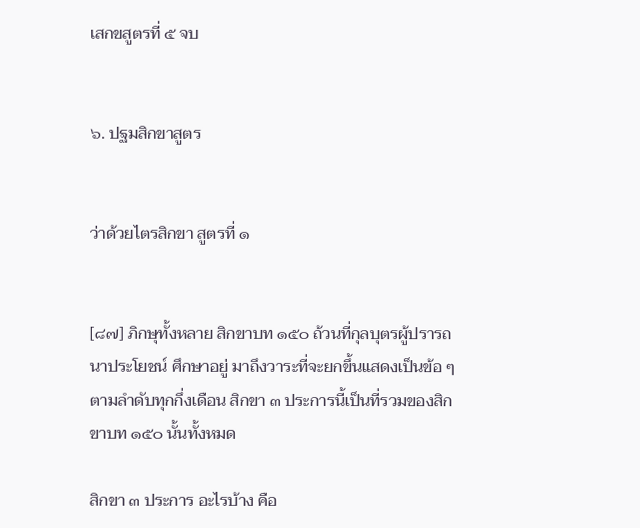เสกขสูตรที่ ๕ จบ


๖. ปฐมสิกขาสูตร


ว่าด้วยไตรสิกขา สูตรที่ ๑


[๘๗] ภิกษุทั้งหลาย สิกขาบท ๑๕๐ ถ้วนที่กุลบุตรผู้ปรารถนาประโยชน์ ศึกษาอยู่ มาถึงวาระที่จะยกขึ้นแสดงเป็นข้อ ๆ ตามลำดับทุกกึ่งเดือน สิกขา ๓ ประการนี้เป็นที่รวมของสิกขาบท ๑๕๐ นั้นทั้งหมด

สิกขา ๓ ประการ อะไรบ้าง คือ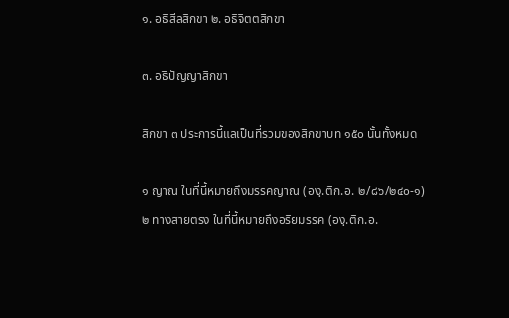๑. อธิสีลสิกขา ๒. อธิจิตตสิกขา

๓. อธิปัญญาสิกขา

สิกขา ๓ ประการนี้แลเป็นที่รวมของสิกขาบท ๑๕๐ นั้นทั้งหมด

๑ ญาณ ในที่นี้หมายถึงมรรคญาณ (องฺ.ติก.อ. ๒/๘๖/๒๔๐-๑)
๒ ทางสายตรง ในที่นี้หมายถึงอริยมรรค (องฺ.ติก.อ.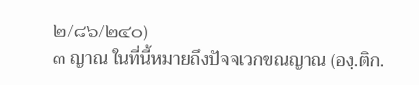๒/๘๖/๒๔๐)
๓ ญาณ ในที่นี้หมายถึงปัจจเวกขณญาณ (องฺ.ติก.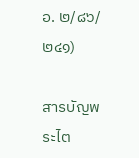อ. ๒/๘๖/๒๔๑)

สารบัญพระไต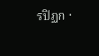รปิฏก ·